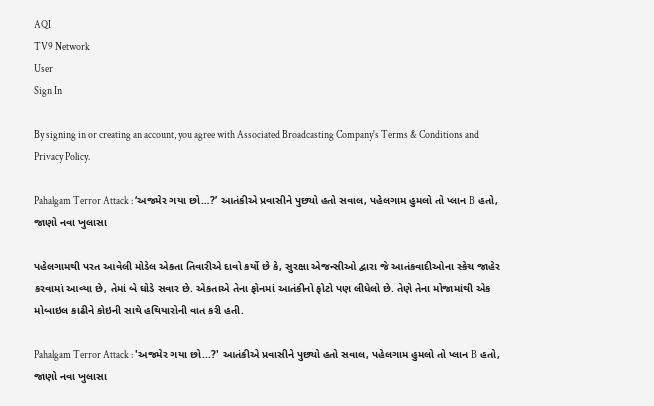AQI
TV9 Network
User
Sign In

By signing in or creating an account, you agree with Associated Broadcasting Company's Terms & Conditions and Privacy Policy.

Pahalgam Terror Attack : ‘અજમેર ગયા છો…?’ આતંકીએ પ્રવાસીને પુછ્યો હતો સવાલ, પહેલગામ હુમલો તો પ્લાન B હતો, જાણો નવા ખુલાસા

પહેલગામથી પરત આવેલી મોડેલ એકતા તિવારીએ દાવો કર્યો છે કે, સુરક્ષા એજન્સીઓ દ્વારા જે આતંકવાદીઓના સ્કેચ જાહેર કરવામાં આવ્યા છે, તેમાં બે ઘોડે સવાર છે. એકતાએ તેના ફોનમાં આતંકીનો ફોટો પણ લીધેલો છે. તેણે તેના મોજામાંથી એક મોબાઇલ કાઢીને કોઇની સાથે હથિયારોની વાત કરી હતી.

Pahalgam Terror Attack : 'અજમેર ગયા છો...?' આતંકીએ પ્રવાસીને પુછ્યો હતો સવાલ, પહેલગામ હુમલો તો પ્લાન B હતો, જાણો નવા ખુલાસા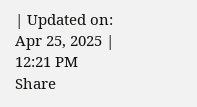| Updated on: Apr 25, 2025 | 12:21 PM
Share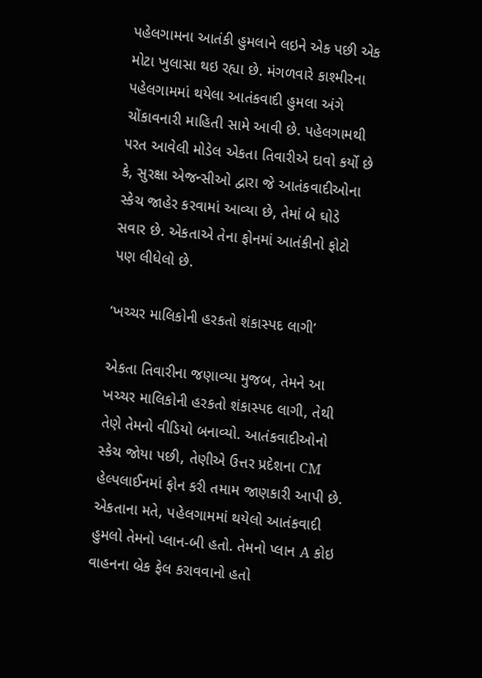પહેલગામના આતંકી હુમલાને લઇને એક પછી એક મોટા ખુલાસા થઇ રહ્યા છે. મંગળવારે કાશ્મીરના પહેલગામમાં થયેલા આતંકવાદી હુમલા અંગે ચોંકાવનારી માહિતી સામે આવી છે. પહેલગામથી પરત આવેલી મોડેલ એકતા તિવારીએ દાવો કર્યો છે કે, સુરક્ષા એજન્સીઓ દ્વારા જે આતંકવાદીઓના સ્કેચ જાહેર કરવામાં આવ્યા છે, તેમાં બે ઘોડે સવાર છે. એકતાએ તેના ફોનમાં આતંકીનો ફોટો પણ લીધેલો છે.

‘ખચ્ચર માલિકોની હરકતો શંકાસ્પદ લાગી’

એકતા તિવારીના જણાવ્યા મુજબ, તેમને આ ખચ્ચર માલિકોની હરકતો શંકાસ્પદ લાગી, તેથી તેણે તેમનો વીડિયો બનાવ્યો. આતંકવાદીઓનો સ્કેચ જોયા પછી, તેણીએ ઉત્તર પ્રદેશના CM હેલ્પલાઈનમાં ફોન કરી તમામ જાણકારી આપી છે. એકતાના મતે, પહેલગામમાં થયેલો આતંકવાદી હુમલો તેમનો પ્લાન-બી હતો. તેમનો પ્લાન A કોઇ વાહનના બ્રેક ફેલ કરાવવાનો હતો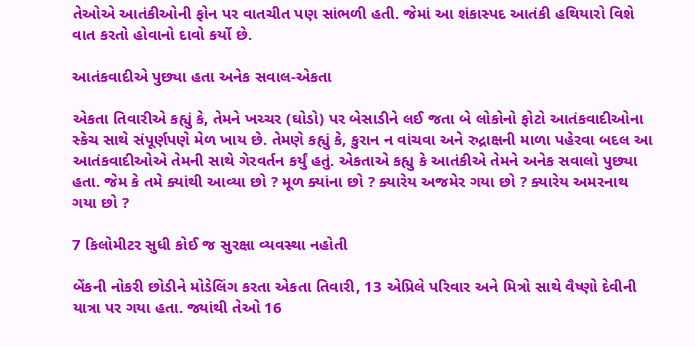તેઓએ આતંકીઓની ફોન પર વાતચીત પણ સાંભળી હતી. જેમાં આ શંકાસ્પદ આતંકી હથિયારો વિશે વાત કરતો હોવાનો દાવો કર્યો છે.

આતંકવાદીએ પુછ્યા હતા અનેક સવાલ-એકતા

એકતા તિવારીએ કહ્યું કે, તેમને ખચ્ચર (ઘોડો) પર બેસાડીને લઈ જતા બે લોકોનો ફોટો આતંકવાદીઓના સ્કેચ સાથે સંપૂર્ણપણે મેળ ખાય છે. તેમણે કહ્યું કે, કુરાન ન વાંચવા અને રુદ્રાક્ષની માળા પહેરવા બદલ આ આતંકવાદીઓએ તેમની સાથે ગેરવર્તન કર્યું હતું. એકતાએ કહ્યુ કે આતંકીએ તેમને અનેક સવાલો પુછ્યા હતા. જેમ કે તમે ક્યાંથી આવ્યા છો ? મૂળ ક્યાંના છો ? ક્યારેય અજમેર ગયા છો ? ક્યારેય અમરનાથ ગયા છો ?

7 કિલોમીટર સુધી કોઈ જ સુરક્ષા વ્યવસ્થા નહોતી

બેંકની નોકરી છોડીને મોડેલિંગ કરતા એકતા તિવારી, 13 એપ્રિલે પરિવાર અને મિત્રો સાથે વૈષ્ણો દેવીની યાત્રા પર ગયા હતા. જ્યાંથી તેઓ 16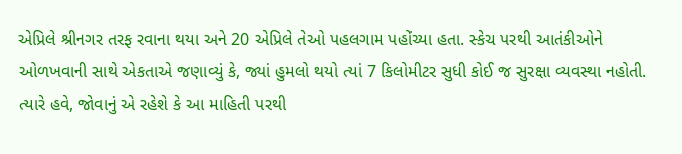એપ્રિલે શ્રીનગર તરફ રવાના થયા અને 20 એપ્રિલે તેઓ પહલગામ પહોંચ્યા હતા. સ્કેચ પરથી આતંકીઓને ઓળખવાની સાથે એકતાએ જણાવ્યું કે, જ્યાં હુમલો થયો ત્યાં 7 કિલોમીટર સુધી કોઈ જ સુરક્ષા વ્યવસ્થા નહોતી. ત્યારે હવે, જોવાનું એ રહેશે કે આ માહિતી પરથી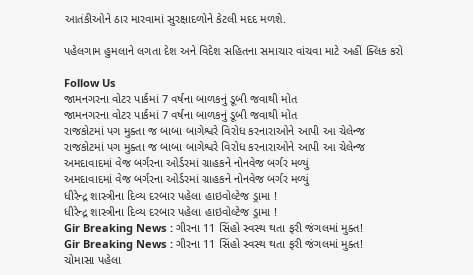આતંકીઓને ઠાર મારવામાં સુરક્ષાદળોને કેટલી મદદ મળશે.

પહેલગામ હુમલાને લગતા દેશ અને વિદેશ સહિતના સમાચાર વાંચવા માટે અહીં ક્લિક કરો

Follow Us
જામનગરના વોટર પાર્કમાં 7 વર્ષના બાળકનું ડૂબી જવાથી મોત
જામનગરના વોટર પાર્કમાં 7 વર્ષના બાળકનું ડૂબી જવાથી મોત
રાજકોટમાં પગ મુક્તા જ બાબા બાગેશ્વરે વિરોધ કરનારાઓને આપી આ ચેલેન્જ
રાજકોટમાં પગ મુક્તા જ બાબા બાગેશ્વરે વિરોધ કરનારાઓને આપી આ ચેલેન્જ
અમદાવાદમાં વેજ બર્ગરના ઓર્ડરમાં ગ્રાહકને નોનવેજ બર્ગર મળ્યું
અમદાવાદમાં વેજ બર્ગરના ઓર્ડરમાં ગ્રાહકને નોનવેજ બર્ગર મળ્યું
ધીરેન્દ્ર શાસ્ત્રીના દિવ્ય દરબાર પહેલા હાઇવોલ્ટેજ ડ્રામા !
ધીરેન્દ્ર શાસ્ત્રીના દિવ્ય દરબાર પહેલા હાઇવોલ્ટેજ ડ્રામા !
Gir Breaking News : ગીરના 11 સિંહો સ્વસ્થ થતા ફરી જંગલમાં મુક્ત!
Gir Breaking News : ગીરના 11 સિંહો સ્વસ્થ થતા ફરી જંગલમાં મુક્ત!
ચોમાસા પહેલા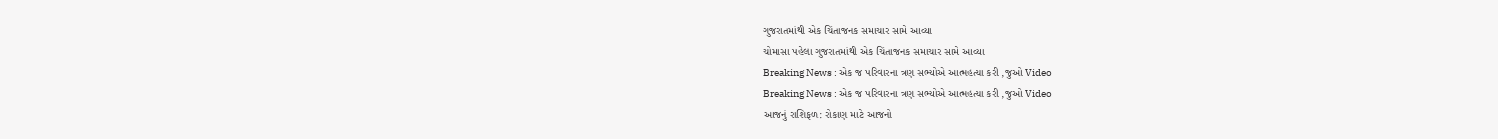ગુજરાતમાંથી એક ચિંતાજનક સમાચાર સામે આવ્યા
ચોમાસા પહેલા ગુજરાતમાંથી એક ચિંતાજનક સમાચાર સામે આવ્યા
Breaking News : એક જ પરિવારના ત્રણ સભ્યોએ આત્મહત્યા કરી ,જુઓ Video
Breaking News : એક જ પરિવારના ત્રણ સભ્યોએ આત્મહત્યા કરી ,જુઓ Video
આજનું રાશિફળ: રોકાણ માટે આજનો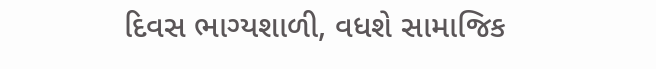દિવસ ભાગ્યશાળી, વધશે સામાજિક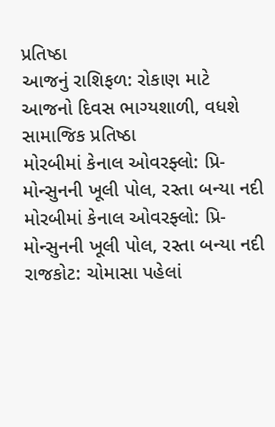પ્રતિષ્ઠા
આજનું રાશિફળ: રોકાણ માટે આજનો દિવસ ભાગ્યશાળી, વધશે સામાજિક પ્રતિષ્ઠા
મોરબીમાં કેનાલ ઓવરફ્લો: પ્રિ-મોન્સુનની ખૂલી પોલ, રસ્તા બન્યા નદી
મોરબીમાં કેનાલ ઓવરફ્લો: પ્રિ-મોન્સુનની ખૂલી પોલ, રસ્તા બન્યા નદી
રાજકોટ: ચોમાસા પહેલાં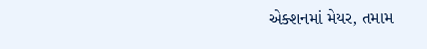એક્શનમાં મેયર, તમામ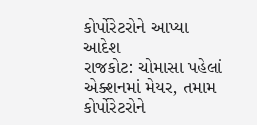કોર્પોરેટરોને આપ્યા આદેશ
રાજકોટ: ચોમાસા પહેલાં એક્શનમાં મેયર, તમામ કોર્પોરેટરોને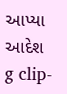આપ્યા આદેશ
g clip-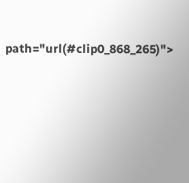path="url(#clip0_868_265)">